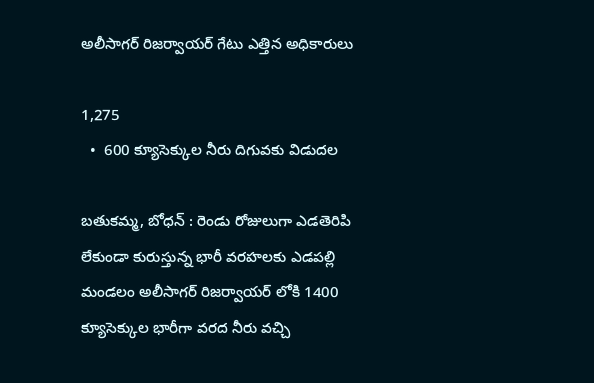అలీసాగర్ రిజర్వాయర్ గేటు ఎత్తిన అధికారులు

1,275
  •  600 క్యూసెక్కుల నీరు దిగువకు విడుదల

బతుకమ్మ, బోధన్ : రెండు రోజులుగా ఎడతెరిపి లేకుండా కురుస్తున్న భారీ వరహలకు ఎడపల్లి మండలం అలీసాగర్ రిజర్వాయర్ లోకి 1400 క్యూసెక్కుల భారీగా వరద నీరు వచ్చి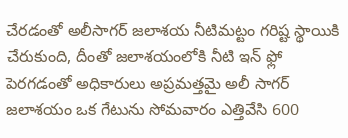చేరడంతో అలీసాగర్ జలాశయ నీటిమట్టం గరిష్ట స్థాయికి చేరుకుంది, దీంతో జలాశయంలోకి నీటి ఇన్ ఫ్లో పెరగడంతో అధికారులు అప్రమత్తమై అలీ సాగర్ జలాశయం ఒక గేటును సోమవారం ఎత్తివేసి 600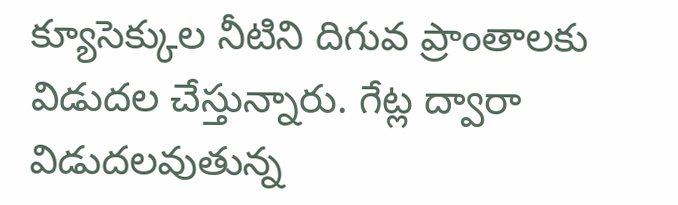క్యూసెక్కుల నీటిని దిగువ ప్రాంతాలకు విడుదల చేస్తున్నారు. గేట్ల ద్వారా విడుదలవుతున్న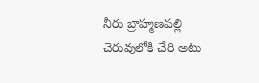నీరు బ్రాహ్మణపల్లి చెరువులోకి చేరి అటు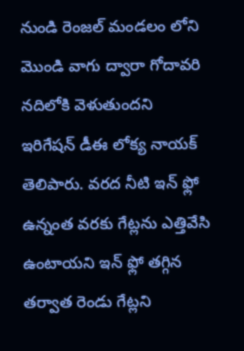నుండి రెంజల్ మండలం లోని మొండి వాగు ద్వారా గోదావరి నదిలోకి వెళుతుందని ఇరిగేషన్ డీఈ లోక్య నాయక్ తెలిపారు. వరద నీటి ఇన్ ఫ్లో ఉన్నంత వరకు గేట్లను ఎత్తివేసి ఉంటాయని ఇన్ ఫ్లో తగ్గిన తర్వాత రెండు గేట్లని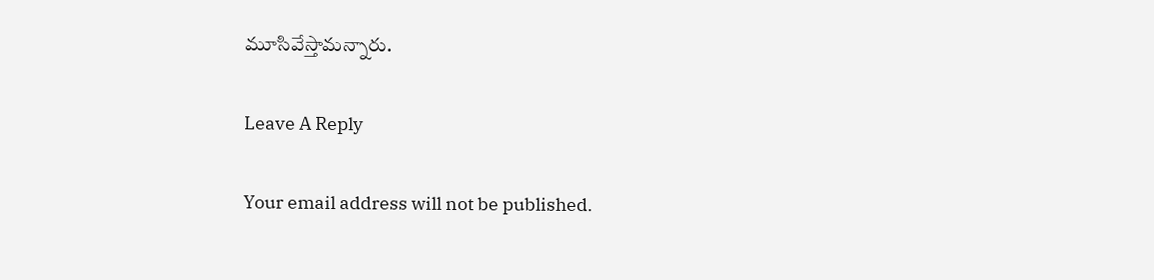మూసివేస్తామన్నారు.

Leave A Reply

Your email address will not be published.